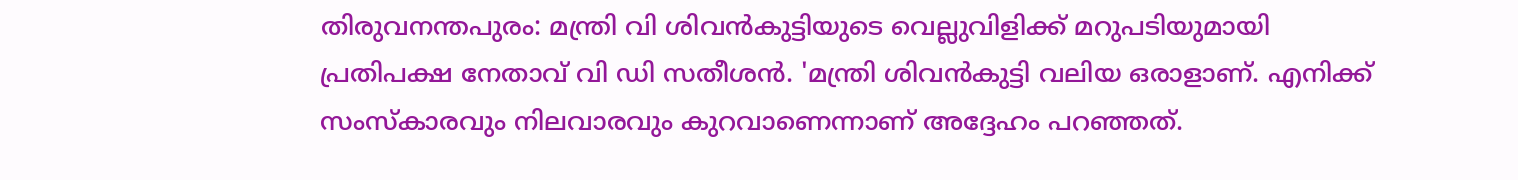തിരുവനന്തപുരം: മന്ത്രി വി ശിവന്‍കുട്ടിയുടെ വെല്ലുവിളിക്ക് മറുപടിയുമായി പ്രതിപക്ഷ നേതാവ് വി ഡി സതീശന്‍. 'മന്ത്രി ശിവന്‍കുട്ടി വലിയ ഒരാളാണ്. എനിക്ക് സംസ്‌കാരവും നിലവാരവും കുറവാണെന്നാണ് അദ്ദേഹം പറഞ്ഞത്.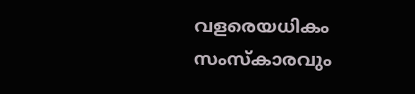വളരെയധികം സംസ്‌കാരവും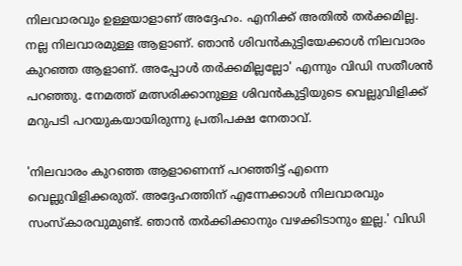നിലവാരവും ഉള്ളയാളാണ് അദ്ദേഹം. എനിക്ക് അതില്‍ തര്‍ക്കമില്ല. നല്ല നിലവാരമുള്ള ആളാണ്. ഞാന്‍ ശിവന്‍കുട്ടിയേക്കാള്‍ നിലവാരം കുറഞ്ഞ ആളാണ്. അപ്പോള്‍ തര്‍ക്കമില്ലല്ലോ' എന്നും വിഡി സതീശന്‍ പറഞ്ഞു. നേമത്ത് മത്സരിക്കാനുള്ള ശിവന്‍കുട്ടിയുടെ വെല്ലുവിളിക്ക് മറുപടി പറയുകയായിരുന്നു പ്രതിപക്ഷ നേതാവ്.

'നിലവാരം കുറഞ്ഞ ആളാണെന്ന് പറഞ്ഞിട്ട് എന്നെ വെല്ലുവിളിക്കരുത്. അദ്ദേഹത്തിന് എന്നേക്കാള്‍ നിലവാരവും സംസ്‌കാരവുമുണ്ട്. ഞാന്‍ തര്‍ക്കിക്കാനും വഴക്കിടാനും ഇല്ല.' വിഡി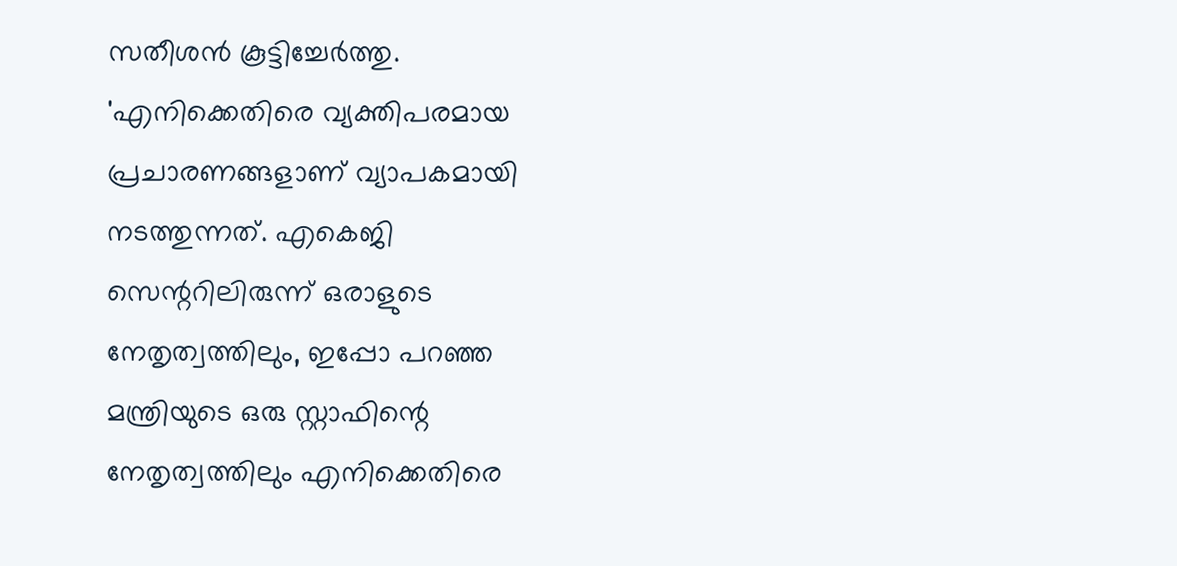സതീശന്‍ കൂട്ടിച്ചേര്‍ത്തു. 'എനിക്കെതിരെ വ്യക്തിപരമായ പ്രചാരണങ്ങളാണ് വ്യാപകമായി നടത്തുന്നത്. എകെജി സെന്ററിലിരുന്ന് ഒരാളുടെ നേതൃത്വത്തിലും, ഇപ്പോ പറഞ്ഞ മന്ത്രിയുടെ ഒരു സ്റ്റാഫിന്റെ നേതൃത്വത്തിലും എനിക്കെതിരെ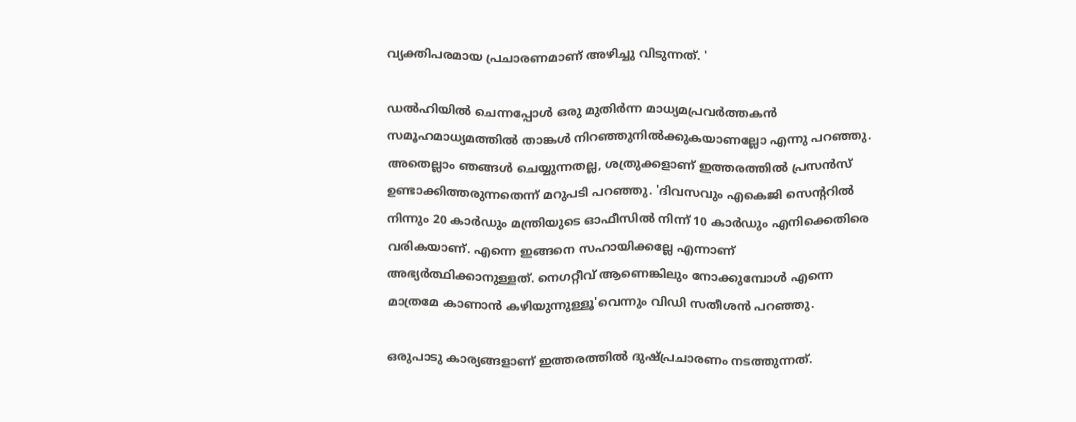വ്യക്തിപരമായ പ്രചാരണമാണ് അഴിച്ചു വിടുന്നത്. '

ഡല്‍ഹിയില്‍ ചെന്നപ്പോള്‍ ഒരു മുതിര്‍ന്ന മാധ്യമപ്രവര്‍ത്തകന്‍ സമൂഹമാധ്യമത്തില്‍ താങ്കള്‍ നിറഞ്ഞുനില്‍ക്കുകയാണല്ലോ എന്നു പറഞ്ഞു. അതെല്ലാം ഞങ്ങള്‍ ചെയ്യുന്നതല്ല, ശത്രുക്കളാണ് ഇത്തരത്തില്‍ പ്രസന്‍സ് ഉണ്ടാക്കിത്തരുന്നതെന്ന് മറുപടി പറഞ്ഞു. 'ദിവസവും എകെജി സെന്ററില്‍ നിന്നും 20 കാര്‍ഡും മന്ത്രിയുടെ ഓഫീസില്‍ നിന്ന് 10 കാര്‍ഡും എനിക്കെതിരെ വരികയാണ്. എന്നെ ഇങ്ങനെ സഹായിക്കല്ലേ എന്നാണ് അഭ്യര്‍ത്ഥിക്കാനുള്ളത്. നെഗറ്റീവ് ആണെങ്കിലും നോക്കുമ്പോള്‍ എന്നെ മാത്രമേ കാണാന്‍ കഴിയുന്നുള്ളൂ'വെന്നും വിഡി സതീശന്‍ പറഞ്ഞു.

ഒരുപാടു കാര്യങ്ങളാണ് ഇത്തരത്തില്‍ ദുഷ്പ്രചാരണം നടത്തുന്നത്.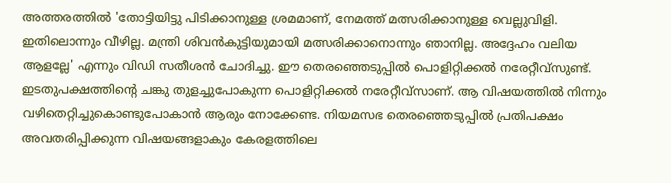അത്തരത്തില്‍ 'തോട്ടിയിട്ടു പിടിക്കാനുള്ള ശ്രമമാണ്, നേമത്ത് മത്സരിക്കാനുള്ള വെല്ലുവിളി. ഇതിലൊന്നും വീഴില്ല. മന്ത്രി ശിവന്‍കുട്ടിയുമായി മത്സരിക്കാനൊന്നും ഞാനില്ല. അദ്ദേഹം വലിയ ആളല്ലേ' എന്നും വിഡി സതീശന്‍ ചോദിച്ചു. ഈ തെരഞ്ഞെടുപ്പില്‍ പൊളിറ്റിക്കല്‍ നരേറ്റീവ്സുണ്ട്. ഇടതുപക്ഷത്തിന്റെ ചങ്കു തുളച്ചുപോകുന്ന പൊളിറ്റിക്കല്‍ നരേറ്റീവ്സാണ്. ആ വിഷയത്തില്‍ നിന്നും വഴിതെറ്റിച്ചുകൊണ്ടുപോകാന്‍ ആരും നോക്കേണ്ട. നിയമസഭ തെരഞ്ഞെടുപ്പില്‍ പ്രതിപക്ഷം അവതരിപ്പിക്കുന്ന വിഷയങ്ങളാകും കേരളത്തിലെ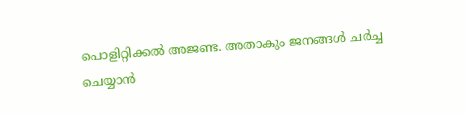പൊളിറ്റിക്കല്‍ അജണ്ട. അതാകും ജനങ്ങള്‍ ചര്‍ച്ച ചെയ്യാന്‍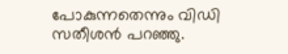പോകുന്നതെന്നും വിഡി സതീശന്‍ പറഞ്ഞു.